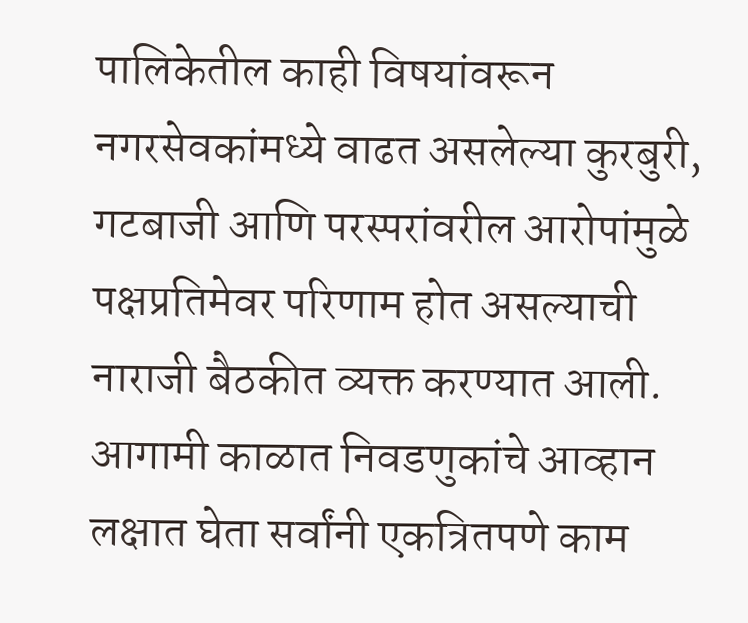पालिकेतील काही विषयांवरून नगरसेवकांमध्ये वाढत असलेल्या कुरबुरी, गटबाजी आणि परस्परांवरील आरोपांमुळे पक्षप्रतिमेवर परिणाम होत असल्याची नाराजी बैठकीत व्यक्त करण्यात आली. आगामी काळात निवडणुकांचे आव्हान लक्षात घेता सर्वांनी एकत्रितपणे काम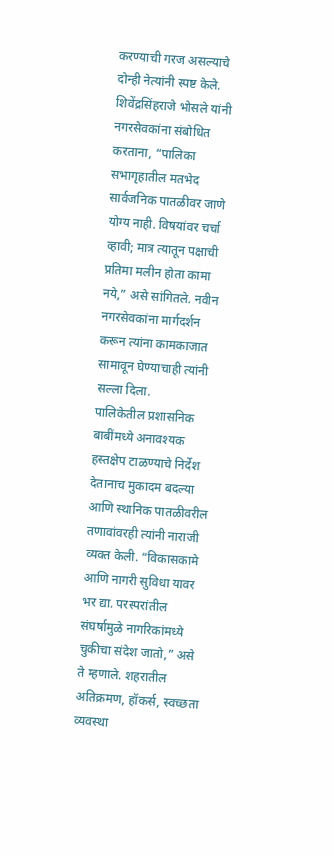करण्याची गरज असल्याचे दोन्ही नेत्यांनी स्पष्ट केले. शिवेंद्रसिंहराजे भोसले यांनी नगरसेवकांना संबोधित करताना, “पालिका सभागृहातील मतभेद सार्वजनिक पातळीवर जाणे योग्य नाही. विषयांवर चर्चा व्हावी; मात्र त्यातून पक्षाची प्रतिमा मलीन होता कामा नये,” असे सांगितले. नवीन नगरसेवकांना मार्गदर्शन करून त्यांना कामकाजात सामावून घेण्याचाही त्यांनी सल्ला दिला.
पालिकेतील प्रशासनिक बाबींमध्ये अनावश्यक हस्तक्षेप टाळण्याचे निर्देश देतानाच मुकादम बदल्या आणि स्थानिक पातळीवरील तणावांवरही त्यांनी नाराजी व्यक्त केली. “विकासकामे आणि नागरी सुविधा यावर भर द्या. परस्परांतील संघर्षामुळे नागरिकांमध्ये चुकीचा संदेश जातो,” असे ते म्हणाले. शहरातील अतिक्रमण, हॉकर्स, स्वच्छता व्यवस्था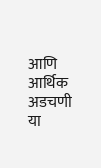आणि आर्थिक अडचणी या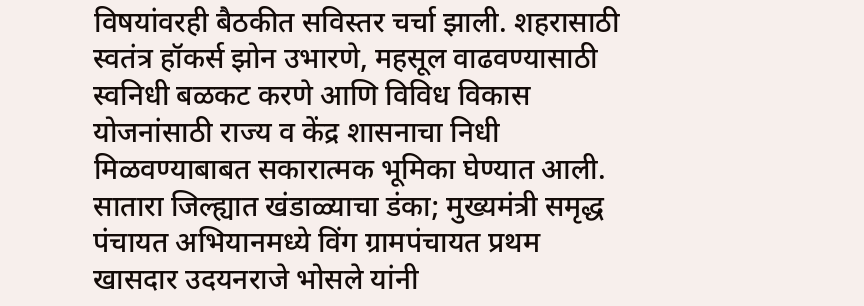विषयांवरही बैठकीत सविस्तर चर्चा झाली. शहरासाठी स्वतंत्र हॉकर्स झोन उभारणे, महसूल वाढवण्यासाठी स्वनिधी बळकट करणे आणि विविध विकास योजनांसाठी राज्य व केंद्र शासनाचा निधी मिळवण्याबाबत सकारात्मक भूमिका घेण्यात आली.
सातारा जिल्ह्यात खंडाळ्याचा डंका; मुख्यमंत्री समृद्ध पंचायत अभियानमध्ये विंग ग्रामपंचायत प्रथम
खासदार उदयनराजे भोसले यांनी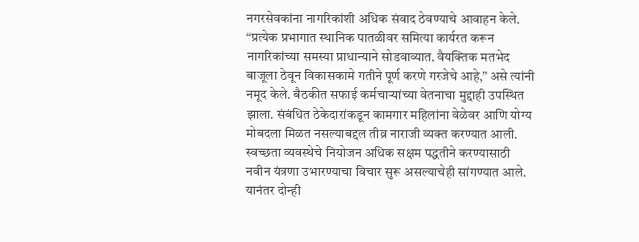नगरसेवकांना नागरिकांशी अधिक संवाद ठेवण्याचे आवाहन केले. “प्रत्येक प्रभागात स्थानिक पातळीवर समित्या कार्यरत करून नागरिकांच्या समस्या प्राधान्याने सोडवाव्यात. वैयक्तिक मतभेद बाजूला ठेवून विकासकामे गतीने पूर्ण करणे गरजेचे आहे,” असे त्यांनी नमूद केले. बैठकीत सफाई कर्मचाऱ्यांच्या वेतनाचा मुद्दाही उपस्थित झाला. संबंधित ठेकेदारांकडून कामगार महिलांना वेळेवर आणि योग्य मोबदला मिळत नसल्याबद्दल तीव्र नाराजी व्यक्त करण्यात आली. स्वच्छता व्यवस्थेचे नियोजन अधिक सक्षम पद्धतीने करण्यासाठी नवीन यंत्रणा उभारण्याचा विचार सुरू असल्याचेही सांगण्यात आले. यानंतर दोन्ही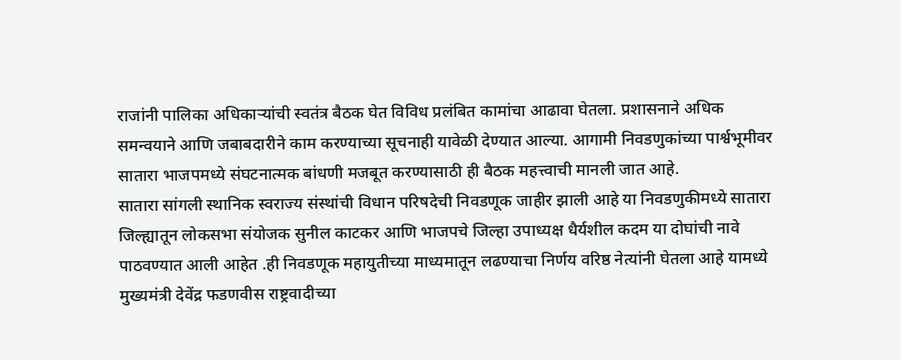राजांनी पालिका अधिकाऱ्यांची स्वतंत्र बैठक घेत विविध प्रलंबित कामांचा आढावा घेतला. प्रशासनाने अधिक समन्वयाने आणि जबाबदारीने काम करण्याच्या सूचनाही यावेळी देण्यात आल्या. आगामी निवडणुकांच्या पार्श्वभूमीवर सातारा भाजपमध्ये संघटनात्मक बांधणी मजबूत करण्यासाठी ही बैठक महत्त्वाची मानली जात आहे.
सातारा सांगली स्थानिक स्वराज्य संस्थांची विधान परिषदेची निवडणूक जाहीर झाली आहे या निवडणुकीमध्ये सातारा जिल्ह्यातून लोकसभा संयोजक सुनील काटकर आणि भाजपचे जिल्हा उपाध्यक्ष धैर्यशील कदम या दोघांची नावे पाठवण्यात आली आहेत .ही निवडणूक महायुतीच्या माध्यमातून लढण्याचा निर्णय वरिष्ठ नेत्यांनी घेतला आहे यामध्ये मुख्यमंत्री देवेंद्र फडणवीस राष्ट्रवादीच्या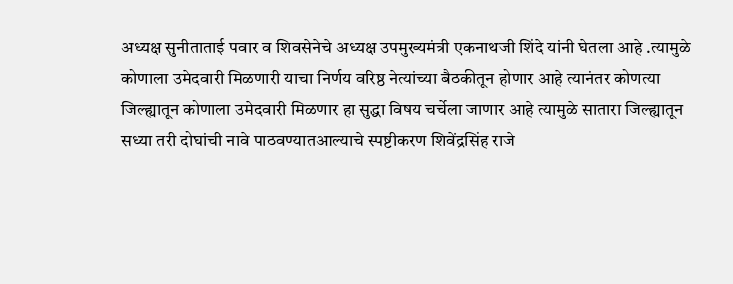अध्यक्ष सुनीताताई पवार व शिवसेनेचे अध्यक्ष उपमुख्यमंत्री एकनाथजी शिंदे यांनी घेतला आहे .त्यामुळे कोणाला उमेदवारी मिळणारी याचा निर्णय वरिष्ठ नेत्यांच्या बैठकीतून होणार आहे त्यानंतर कोणत्या जिल्ह्यातून कोणाला उमेदवारी मिळणार हा सुद्धा विषय चर्चेला जाणार आहे त्यामुळे सातारा जिल्ह्यातून सध्या तरी दोघांची नावे पाठवण्यातआल्याचे स्पष्टीकरण शिवेंद्रसिंह राजे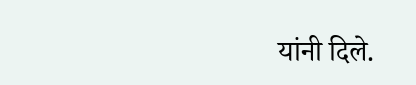यांनी दिले.